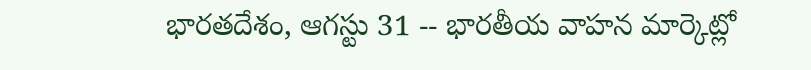భారతదేశం, ఆగస్టు 31 -- భారతీయ వాహన మార్కెట్లో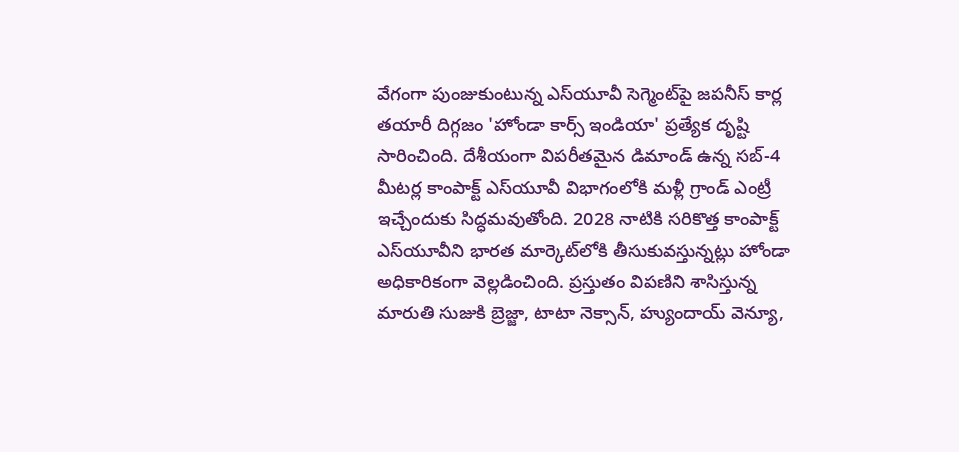వేగంగా పుంజుకుంటున్న ఎస్‌యూవీ సెగ్మెంట్‌పై జపనీస్ కార్ల తయారీ దిగ్గజం 'హోండా కార్స్ ఇండియా' ప్రత్యేక దృష్టి సారించింది. దేశీయంగా విపరీతమైన డిమాండ్ ఉన్న సబ్-4 మీటర్ల కాంపాక్ట్ ఎస్‌యూవీ విభాగంలోకి మళ్లీ గ్రాండ్ ఎంట్రీ ఇచ్చేందుకు సిద్ధమవుతోంది. 2028 నాటికి సరికొత్త కాంపాక్ట్ ఎస్‌యూవీని భారత మార్కెట్‌లోకి తీసుకువస్తున్నట్లు హోండా అధికారికంగా వెల్లడించింది. ప్రస్తుతం విపణిని శాసిస్తున్న మారుతి సుజుకి బ్రెజ్జా, టాటా నెక్సాన్, హ్యుందాయ్ వెన్యూ,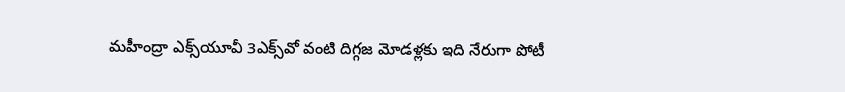మహీంద్రా ఎక్స్‌యూవీ 3ఎక్స్‌వో వంటి దిగ్గజ మోడళ్లకు ఇది నేరుగా పోటీ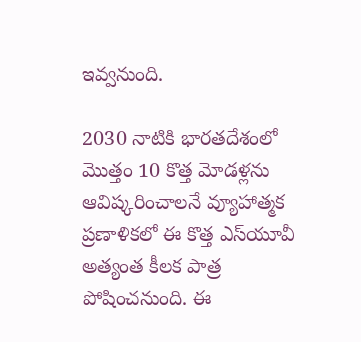ఇవ్వనుంది.

2030 నాటికి భారతదేశంలో మొత్తం 10 కొత్త మోడళ్లను ఆవిష్కరించాలనే వ్యూహాత్మక ప్రణాళికలో ఈ కొత్త ఎస్‌యూవీ అత్యంత కీలక పాత్ర పోషించనుంది. ఈ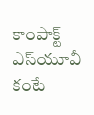కాంపాక్ట్ ఎస్‌యూవీ కంటే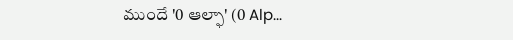ముందే '0 ఆల్ఫా' (0 Alp...